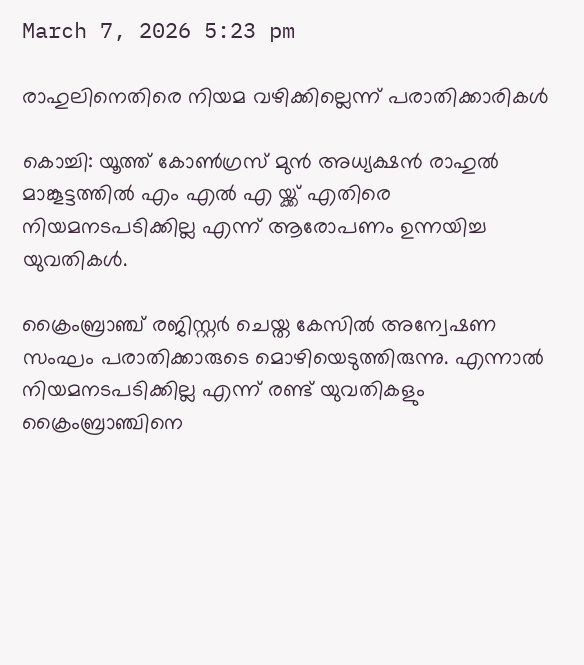March 7, 2026 5:23 pm

രാഹുലിനെതിരെ നിയമ വഴിക്കില്ലെന്ന് പരാതിക്കാരികൾ

കൊച്ചി: യൂത്ത് കോണ്‍ഗ്രസ് മുന്‍ അധ്യക്ഷൻ രാഹുല്‍ മാങ്കൂട്ടത്തിൽ എം എൽ എ യ്ക്ക് എതിരെ നിയമനടപടിക്കില്ല എന്ന് ആരോപണം ഉന്നയിച്ച യുവതികള്‍.

ക്രൈംബ്രാഞ്ച് രജിസ്റ്റര്‍ ചെയ്ത കേസില്‍ അന്വേഷണ സംഘം പരാതിക്കാരുടെ മൊഴിയെടുത്തിരുന്നു. എന്നാല്‍ നിയമനടപടിക്കില്ല എന്ന് രണ്ട് യുവതികളും ക്രൈംബ്രാഞ്ചിനെ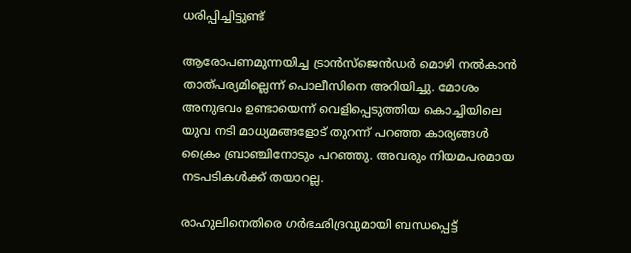ധരിപ്പിച്ചിട്ടുണ്ട്

ആരോപണമുന്നയിച്ച ട്രാന്‍സ്‌ജെന്‍ഡര്‍ മൊഴി നല്‍കാന്‍ താത്പര്യമില്ലെന്ന് പൊലീസിനെ അറിയിച്ചു. മോശം അനുഭവം ഉണ്ടായെന്ന് വെളിപ്പെടുത്തിയ കൊച്ചിയിലെ യുവ നടി മാധ്യമങ്ങളോട് തുറന്ന് പറഞ്ഞ കാര്യങ്ങള്‍ ക്രൈം ബ്രാഞ്ചിനോടും പറഞ്ഞു. അവരും നിയമപരമായ നടപടികൾക്ക് തയാറല്ല.

രാഹുലിനെതിരെ ഗര്‍ഭഛിദ്രവുമായി ബന്ധപ്പെട്ട്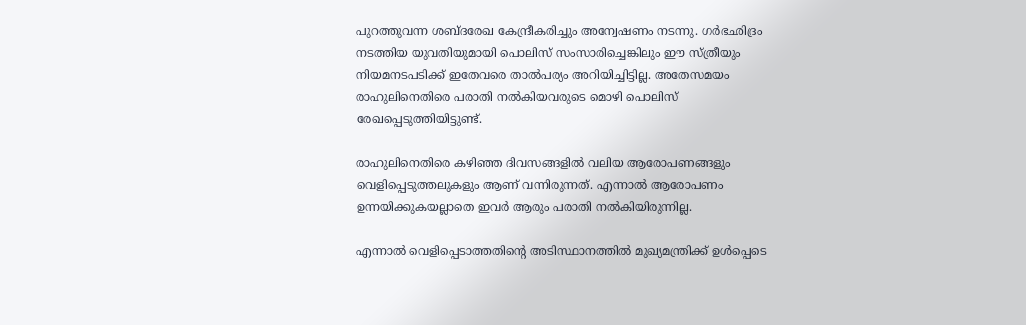പുറത്തുവന്ന ശബ്ദരേഖ കേന്ദ്രീകരിച്ചും അന്വേഷണം നടന്നു. ഗര്‍ഭഛിദ്രം നടത്തിയ യുവതിയുമായി പൊലിസ് സംസാരിച്ചെങ്കിലും ഈ സ്ത്രീയും നിയമനടപടിക്ക് ഇതേവരെ താല്‍പര്യം അറിയിച്ചിട്ടില്ല. അതേസമയം രാഹുലിനെതിരെ പരാതി നല്‍കിയവരുടെ മൊഴി പൊലിസ് രേഖപ്പെടുത്തിയിട്ടുണ്ട്.

രാഹുലിനെതിരെ കഴിഞ്ഞ ദിവസങ്ങളില്‍ വലിയ ആരോപണങ്ങളും വെളിപ്പെടുത്തലുകളും ആണ് വന്നിരുന്നത്. എന്നാല്‍ ആരോപണം ഉന്നയിക്കുകയല്ലാതെ ഇവര്‍ ആരും പരാതി നല്‍കിയിരുന്നില്ല.

എന്നാല്‍ വെളിപ്പെടാത്തതിന്‍റെ അടിസ്ഥാനത്തില്‍ മുഖ്യമന്ത്രിക്ക് ഉള്‍പ്പെടെ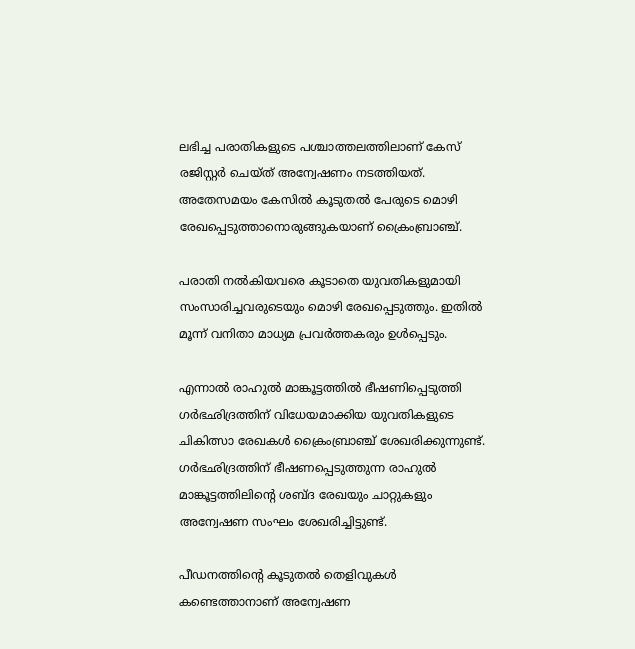ലഭിച്ച പരാതികളുടെ പശ്ചാത്തലത്തിലാണ് കേസ് രജിസ്റ്റര്‍ ചെയ്ത് അന്വേഷണം നടത്തിയത്. അതേസമയം കേസില്‍ കൂടുതല്‍ പേരുടെ മൊഴി രേഖപ്പെടുത്താനൊരുങ്ങുകയാണ് ക്രൈംബ്രാഞ്ച്.

പരാതി നല്‍കിയവരെ കൂടാതെ യുവതികളുമായി സംസാരിച്ചവരുടെയും മൊഴി രേഖപ്പെടുത്തും. ഇതില്‍ മൂന്ന് വനിതാ മാധ്യമ പ്രവര്‍ത്തകരും ഉള്‍പ്പെടും.

എന്നാല്‍ രാഹുല്‍ മാങ്കൂട്ടത്തില്‍ ഭീഷണിപ്പെടുത്തി ഗര്‍ഭഛിദ്രത്തിന് വിധേയമാക്കിയ യുവതികളുടെ ചികിത്സാ രേഖകള്‍ ക്രൈംബ്രാഞ്ച് ശേഖരിക്കുന്നുണ്ട്. ഗര്‍ഭഛിദ്രത്തിന് ഭീഷണപ്പെടുത്തുന്ന രാഹുല്‍ മാങ്കൂട്ടത്തിലിൻ്റെ ശബ്ദ രേഖയും ചാറ്റുകളും അന്വേഷണ സംഘം ശേഖരിച്ചിട്ടുണ്ട്.

പീഡനത്തിന്‍റെ കൂടുതല്‍ തെളിവുകള്‍ കണ്ടെത്താനാണ് അന്വേഷണ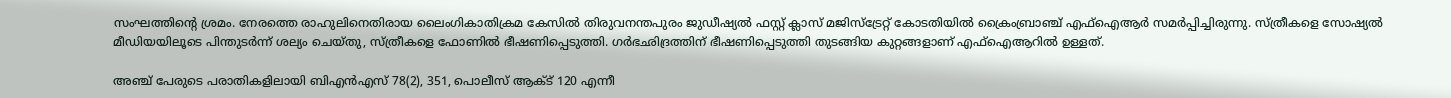സംഘത്തിന്‍റെ ശ്രമം. നേരത്തെ രാഹുലിനെതിരായ ലൈംഗികാതിക്രമ കേസില്‍ തിരുവനന്തപുരം ജുഡീഷ്യല്‍ ഫസ്റ്റ് ക്ലാസ് മജിസ്‌ട്രേറ്റ് കോടതിയില്‍ ക്രൈംബ്രാഞ്ച് എഫ്ഐആര്‍ സമര്‍പ്പിച്ചിരുന്നു. സ്ത്രീകളെ സോഷ്യല്‍ മീഡിയയിലൂടെ പിന്തുടര്‍ന്ന് ശല്യം ചെയ്തു, സ്ത്രീകളെ ഫോണില്‍ ഭീഷണിപ്പെടുത്തി. ഗര്‍ഭഛിദ്രത്തിന് ഭീഷണിപ്പെടുത്തി തുടങ്ങിയ കുറ്റങ്ങളാണ് എഫ്ഐആറില്‍ ഉള്ളത്.

അഞ്ച് പേരുടെ പരാതികളിലായി ബിഎന്‍എസ് 78(2), 351, പൊലീസ് ആക്ട് 120 എന്നീ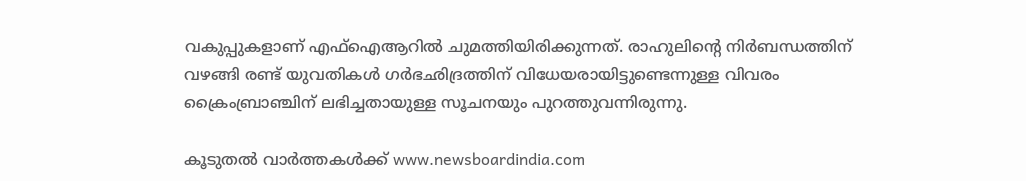വകുപ്പുകളാണ് എഫ്ഐആറില്‍ ചുമത്തിയിരിക്കുന്നത്. രാഹുലിന്റെ നിര്‍ബന്ധത്തിന് വഴങ്ങി രണ്ട് യുവതികള്‍ ഗര്‍ഭഛിദ്രത്തിന് വിധേയരായിട്ടുണ്ടെന്നുള്ള വിവരം ക്രൈംബ്രാഞ്ചിന് ലഭിച്ചതായുള്ള സൂചനയും പുറത്തുവന്നിരുന്നു.

കൂടുതൽ വാർത്തകൾക്ക് www.newsboardindia.com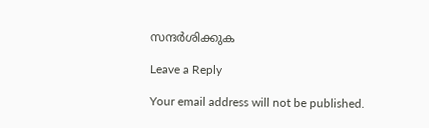സന്ദർശിക്കുക

Leave a Reply

Your email address will not be published.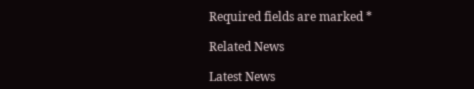Required fields are marked *

Related News

Latest News